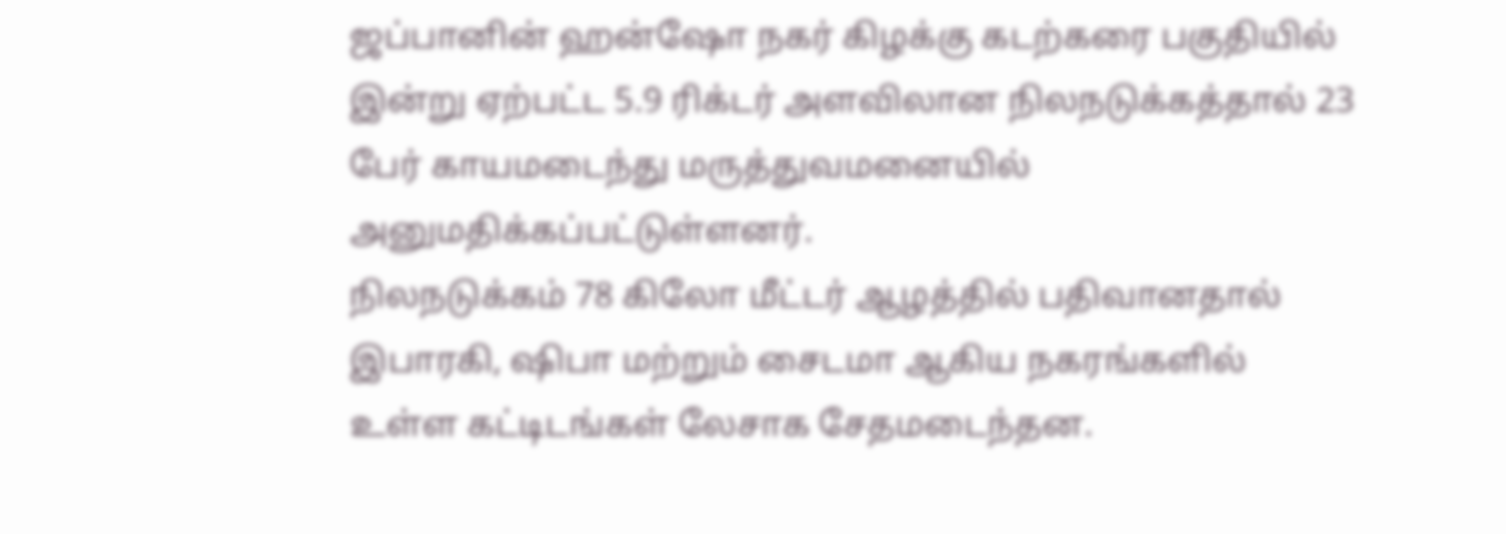ஜப்பானின் ஹன்ஷோ நகர் கிழக்கு கடற்கரை பகுதியில் இன்று ஏற்பட்ட 5.9 ரிக்டர் அளவிலான நிலநடுக்கத்தால் 23 பேர் காயமடைந்து மருத்துவமனையில் அனுமதிக்கப்பட்டுள்ளனர்.
நிலநடுக்கம் 78 கிலோ மீட்டர் ஆழத்தில் பதிவானதால் இபாரகி, ஷிபா மற்றும் சைடமா ஆகிய நகரங்களில் உள்ள கட்டிடங்கள் லேசாக சேதமடைந்தன.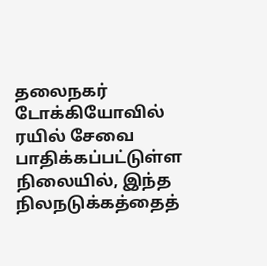தலைநகர் டோக்கியோவில் ரயில் சேவை பாதிக்கப்பட்டுள்ள நிலையில், இந்த நிலநடுக்கத்தைத்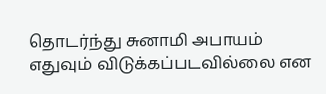தொடர்ந்து சுனாமி அபாயம் எதுவும் விடுக்கப்படவில்லை என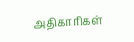அதிகாரிகள்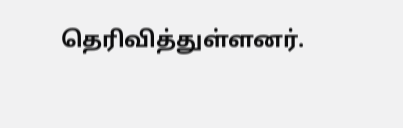தெரிவித்துள்ளனர்.